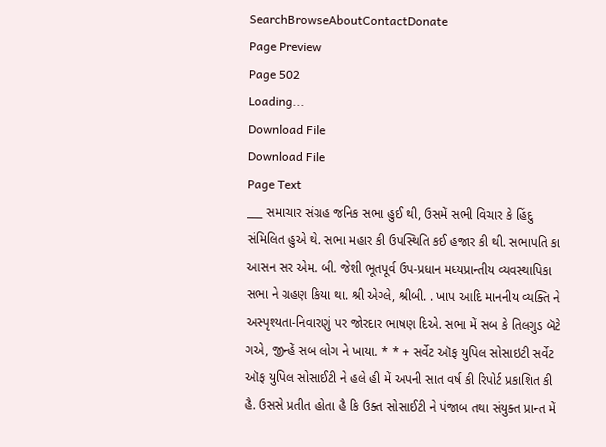SearchBrowseAboutContactDonate
Page Preview
Page 502
Loading...
Download File
Download File
Page Text
___ સમાચાર સંગ્રહ જનિક સભા હુઈ થી, ઉસમેં સભી વિચાર કે હિંદુ સંમિલિત હુએ થે. સભા મહાર કી ઉપસ્થિતિ કઈ હજાર કી થી. સભાપતિ કા આસન સર એમ. બી. જેશી ભૂતપૂર્વ ઉપ-પ્રધાન મધ્યપ્રાન્તીય વ્યવસ્થાપિકા સભા ને ગ્રહણ કિયા થા. શ્રી એગ્લે, શ્રીબી. . ખાપ આદિ માનનીય વ્યક્તિ ને અસ્પૃશ્યતા-નિવારણું પર જોરદાર ભાષણ દિએ. સભા મેં સબ કે તિલગુડ બૅટે ગએ, જીન્હેં સબ લોગ ને ખાયા. * * + સર્વેટ ઑફ યુપિલ સોસાઇટી સર્વેટ ઑફ યુપિલ સોસાઈટી ને હલે હી મેં અપની સાત વર્ષ કી રિપોર્ટ પ્રકાશિત કી હૈ. ઉસસે પ્રતીત હોતા હૈ કિ ઉક્ત સોસાઈટી ને પંજાબ તથા સંયુક્ત પ્રાન્ત મેં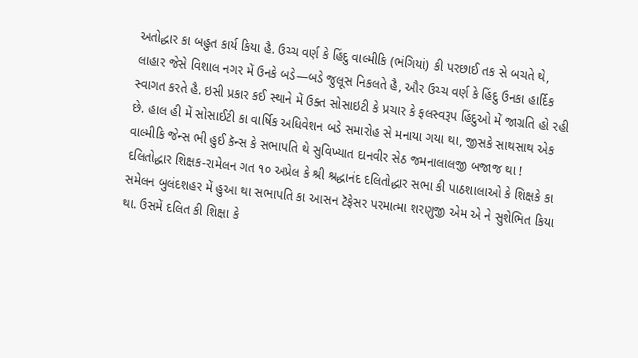અતોદ્ધાર કા બહુત કાર્ય કિયા હૈ. ઉચ્ચ વર્ણ કે હિંદુ વાલ્મીકિ (ભંગિયાં) કી પરછાઈ તક સે બચતે થે, લાહાર જેસે વિશાલ નગર મેં ઉનકે બડે—બડે જુલૂસ નિકલતે હૈ, ઔર ઉચ્ચ વર્ણ કે હિંદુ ઉનકા હાર્દિક સ્વાગત કરતે હૈ. ઇસી પ્રકાર કઈ સ્થાને મેં ઉક્ત સોસાઇટી કે પ્રચાર કે ફલસ્વરૂપ હિંદુઓ મેં જાગ્રતિ હો રહી છે. હાલ હી મેં સોસાઈટી કા વાર્ષિક અધિવેશન બડે સમારોહ સે મનાયા ગયા થા, જીસકે સાથસાથ એક વાલ્મીકિ જેન્સ ભી હુઈ કૅન્સ કે સભાપતિ થે સુવિખ્યાત દાનવીર સેઠ જમનાલાલજી બજાજ થા ! દલિતોદ્ધાર શિક્ષક-રામેલન ગત ૧૦ અપ્રેલ કે શ્રી શ્રદ્ધાનંદ દલિતોદ્ધાર સભા કી પાઠશાલાઓ કે શિક્ષકે કા સમેલન બુલંદશહર મેં હુઆ થા સભાપતિ કા આસન ટૅફેસર પરમાત્મા શરણુજી એમ એ ને સુશેભિત કિયા થા. ઉસમેં દલિત કી શિક્ષા કે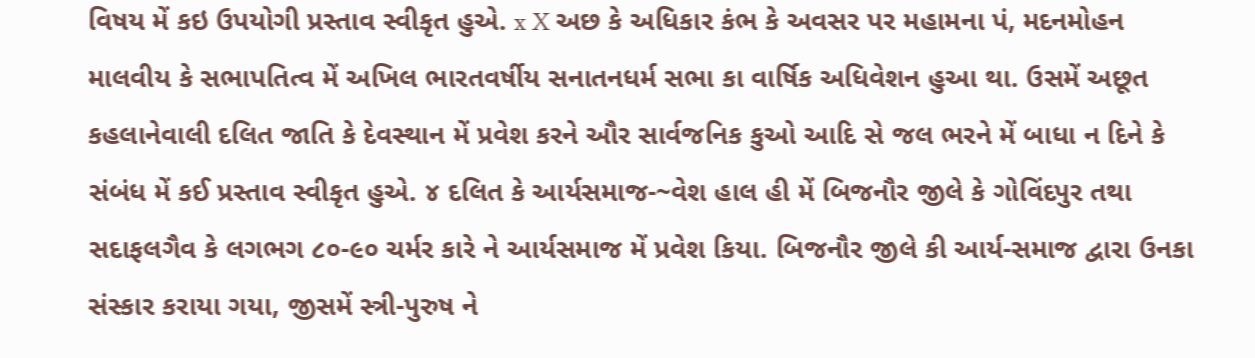વિષય મેં કઇ ઉપયોગી પ્રસ્તાવ સ્વીકૃત હુએ. x X અછ કે અધિકાર કંભ કે અવસર પર મહામના પં, મદનમોહન માલવીય કે સભાપતિત્વ મેં અખિલ ભારતવર્ષીય સનાતનધર્મ સભા કા વાર્ષિક અધિવેશન હુઆ થા. ઉસમેં અછૂત કહલાનેવાલી દલિત જાતિ કે દેવસ્થાન મેં પ્રવેશ કરને ઔર સાર્વજનિક કુઓ આદિ સે જલ ભરને મેં બાધા ન દિને કે સંબંધ મેં કઈ પ્રસ્તાવ સ્વીકૃત હુએ. ૪ દલિત કે આર્યસમાજ-~વેશ હાલ હી મેં બિજનૌર જીલે કે ગોવિંદપુર તથા સદાફલગૈવ કે લગભગ ૮૦-૯૦ ચર્મર કારે ને આર્યસમાજ મેં પ્રવેશ કિયા. બિજનૌર જીલે કી આર્ય-સમાજ દ્વારા ઉનકા સંસ્કાર કરાયા ગયા, જીસમેં સ્ત્રી-પુરુષ ને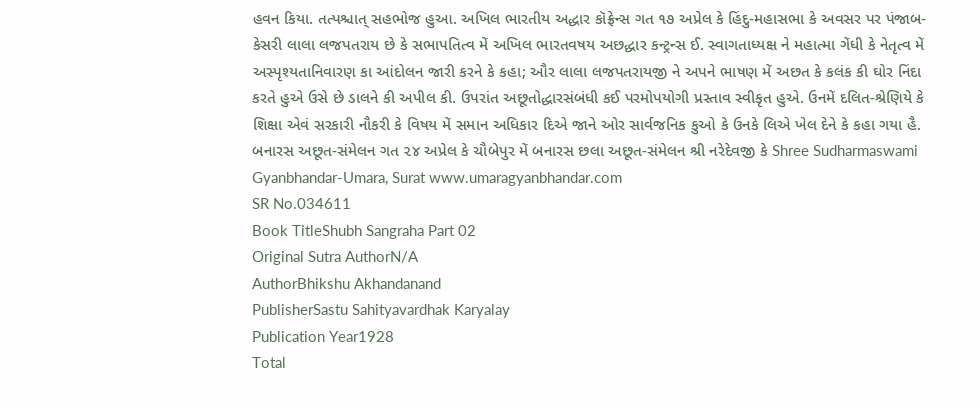હવન કિયા. તત્પશ્ચાત્ સહભોજ હુઆ. અખિલ ભારતીય અદ્ધાર કૉફ્રેન્સ ગત ૧૭ અપ્રેલ કે હિંદુ-મહાસભા કે અવસર પર પંજાબ-કેસરી લાલા લજપતરાય છે કે સભાપતિત્વ મેં અખિલ ભારતવષય અછદ્ધાર કન્ટ્રન્સ ઈ. સ્વાગતાધ્યક્ષ ને મહાત્મા ગેંધી કે નેતૃત્વ મેં અસ્પૃશ્યતાનિવારણ કા આંદોલન જારી કરને કે કહા; ઔર લાલા લજપતરાયજી ને અપને ભાષણ મેં અછત કે કલંક કી ઘોર નિંદા કરતે હુએ ઉસે છે ડાલને કી અપીલ કી. ઉપરાંત અછૂતોદ્ધારસંબંધી કઈ પરમોપયોગી પ્રસ્તાવ સ્વીકૃત હુએ. ઉનમેં દલિત-શ્રેણિયે કે શિક્ષા એવં સરકારી નૌકરી કે વિષય મેં સમાન અધિકાર દિએ જાને ઓર સાર્વજનિક કુઓ કે ઉનકે લિએ ખેલ દેને કે કહા ગયા હૈ. બનારસ અછૂત-સંમેલન ગત ૨૪ અપ્રેલ કે ચૌબેપુર મેં બનારસ છલા અછૂત-સંમેલન શ્રી નરેદેવજી કે Shree Sudharmaswami Gyanbhandar-Umara, Surat www.umaragyanbhandar.com
SR No.034611
Book TitleShubh Sangraha Part 02
Original Sutra AuthorN/A
AuthorBhikshu Akhandanand
PublisherSastu Sahityavardhak Karyalay
Publication Year1928
Total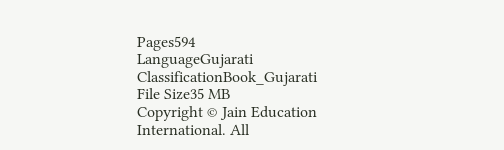Pages594
LanguageGujarati
ClassificationBook_Gujarati
File Size35 MB
Copyright © Jain Education International. All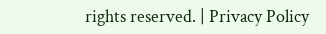rights reserved. | Privacy Policy